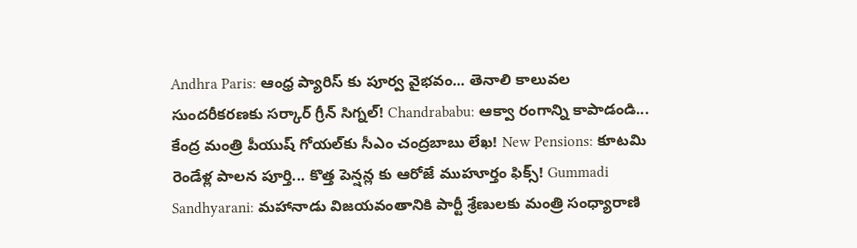Andhra Paris: ఆంధ్ర ప్యారిస్ కు పూర్వ వైభవం... తెనాలి కాలువల సుందరీకరణకు సర్కార్ గ్రీన్ సిగ్నల్! Chandrababu: ఆక్వా రంగాన్ని కాపాడండి... కేంద్ర మంత్రి పీయుష్ గోయల్‌కు సీఎం చంద్రబాబు లేఖ! New Pensions: కూటమి రెండేళ్ల పాలన పూర్తి... కొత్త పెన్షన్ల కు ఆరోజే ముహూర్తం ఫిక్స్! Gummadi Sandhyarani: మహానాడు విజయవంతానికి పార్టీ శ్రేణులకు మంత్రి సంధ్యారాణి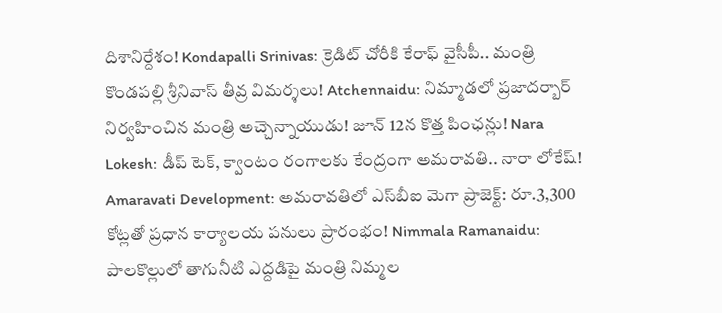దిశానిర్దేశం! Kondapalli Srinivas: క్రెడిట్ చోరీకి కేరాఫ్ వైసీపీ.. మంత్రి కొండపల్లి శ్రీనివాస్ తీవ్ర విమర్శలు! Atchennaidu: నిమ్మాడలో ప్రజాదర్బార్ నిర్వహించిన మంత్రి అచ్చెన్నాయుడు! జూన్ 12న కొత్త పింఛన్లు! Nara Lokesh: డీప్ టెక్, క్వాంటం రంగాలకు కేంద్రంగా అమరావతి.. నారా లోకేష్! Amaravati Development: అమరావతిలో ఎస్‌బీఐ మెగా ప్రాజెక్ట్: రూ.3,300 కోట్లతో ప్రధాన కార్యాలయ పనులు ప్రారంభం! Nimmala Ramanaidu: పాలకొల్లులో తాగునీటి ఎద్దడిపై మంత్రి నిమ్మల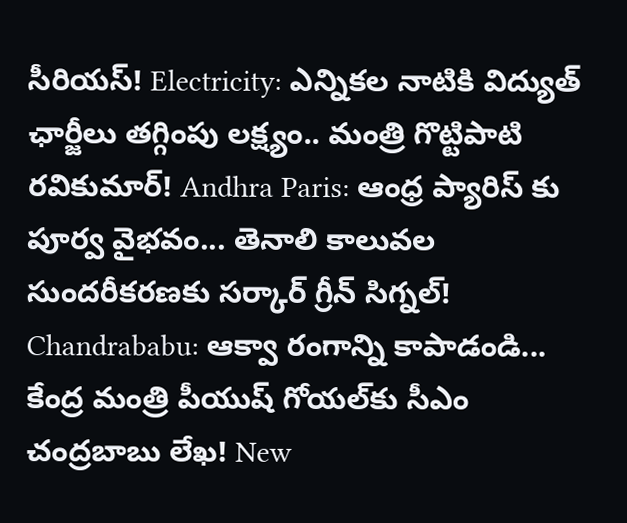సీరియస్! Electricity: ఎన్నికల నాటికి విద్యుత్ ఛార్జీలు తగ్గింపు లక్ష్యం.. మంత్రి గొట్టిపాటి రవికుమార్! Andhra Paris: ఆంధ్ర ప్యారిస్ కు పూర్వ వైభవం... తెనాలి కాలువల సుందరీకరణకు సర్కార్ గ్రీన్ సిగ్నల్! Chandrababu: ఆక్వా రంగాన్ని కాపాడండి... కేంద్ర మంత్రి పీయుష్ గోయల్‌కు సీఎం చంద్రబాబు లేఖ! New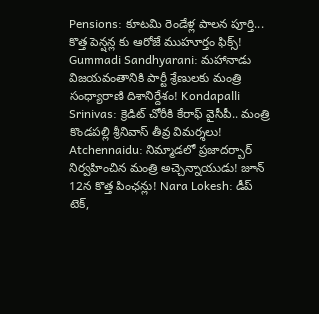Pensions: కూటమి రెండేళ్ల పాలన పూర్తి... కొత్త పెన్షన్ల కు ఆరోజే ముహూర్తం ఫిక్స్! Gummadi Sandhyarani: మహానాడు విజయవంతానికి పార్టీ శ్రేణులకు మంత్రి సంధ్యారాణి దిశానిర్దేశం! Kondapalli Srinivas: క్రెడిట్ చోరీకి కేరాఫ్ వైసీపీ.. మంత్రి కొండపల్లి శ్రీనివాస్ తీవ్ర విమర్శలు! Atchennaidu: నిమ్మాడలో ప్రజాదర్బార్ నిర్వహించిన మంత్రి అచ్చెన్నాయుడు! జూన్ 12న కొత్త పింఛన్లు! Nara Lokesh: డీప్ టెక్,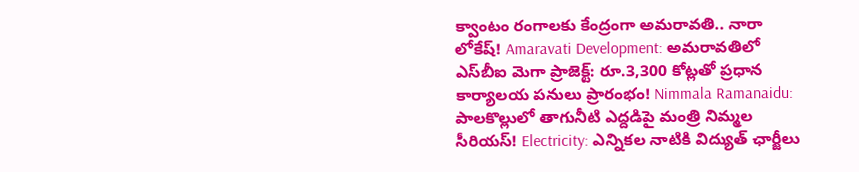క్వాంటం రంగాలకు కేంద్రంగా అమరావతి.. నారా లోకేష్! Amaravati Development: అమరావతిలో ఎస్‌బీఐ మెగా ప్రాజెక్ట్: రూ.3,300 కోట్లతో ప్రధాన కార్యాలయ పనులు ప్రారంభం! Nimmala Ramanaidu: పాలకొల్లులో తాగునీటి ఎద్దడిపై మంత్రి నిమ్మల సీరియస్! Electricity: ఎన్నికల నాటికి విద్యుత్ ఛార్జీలు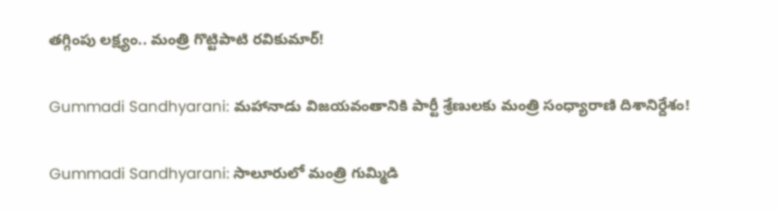తగ్గింపు లక్ష్యం.. మంత్రి గొట్టిపాటి రవికుమార్!

Gummadi Sandhyarani: మహానాడు విజయవంతానికి పార్టీ శ్రేణులకు మంత్రి సంధ్యారాణి దిశానిర్దేశం!

Gummadi Sandhyarani: సాలూరులో మంత్రి గుమ్మిడి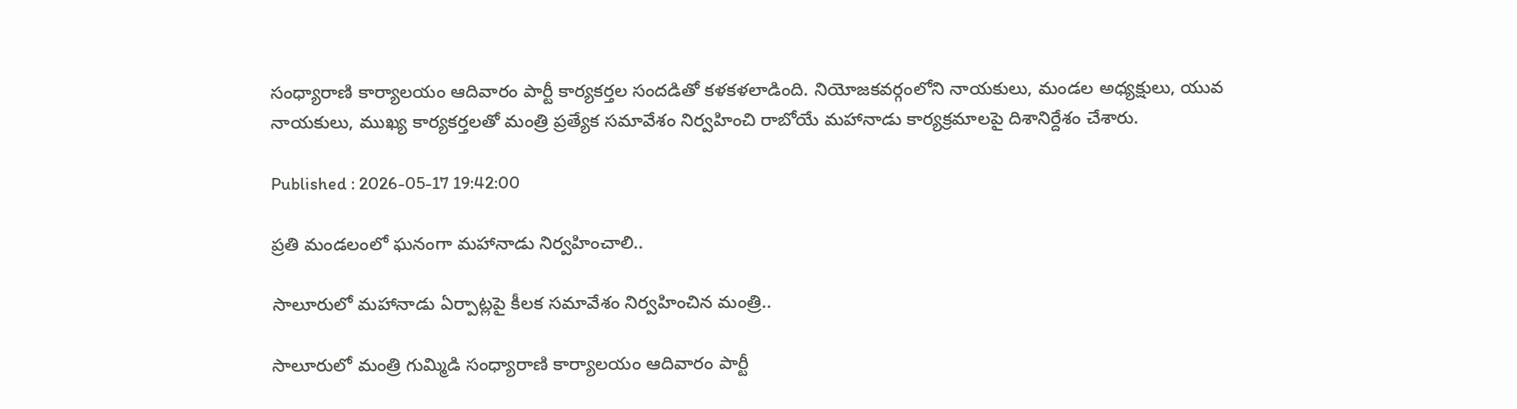సంధ్యారాణి కార్యాలయం ఆదివారం పార్టీ కార్యకర్తల సందడితో కళకళలాడింది. నియోజకవర్గంలోని నాయకులు, మండల అధ్యక్షులు, యువ నాయకులు, ముఖ్య కార్యకర్తలతో మంత్రి ప్రత్యేక సమావేశం నిర్వహించి రాబోయే మహానాడు కార్యక్రమాలపై దిశానిర్దేశం చేశారు.

Published : 2026-05-17 19:42:00

ప్రతి మండలంలో ఘనంగా మహానాడు నిర్వహించాలి..

సాలూరులో మహానాడు ఏర్పాట్లపై కీలక సమావేశం నిర్వహించిన మంత్రి..

సాలూరులో మంత్రి గుమ్మిడి సంధ్యారాణి కార్యాలయం ఆదివారం పార్టీ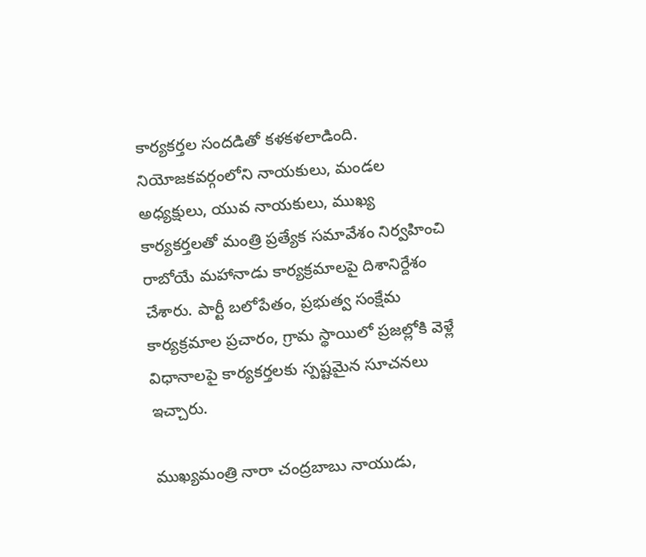కార్యకర్తల సందడితో కళకళలాడింది. నియోజకవర్గంలోని నాయకులు, మండల అధ్యక్షులు, యువ నాయకులు, ముఖ్య కార్యకర్తలతో మంత్రి ప్రత్యేక సమావేశం నిర్వహించి రాబోయే మహానాడు కార్యక్రమాలపై దిశానిర్దేశం చేశారు. పార్టీ బలోపేతం, ప్రభుత్వ సంక్షేమ కార్యక్రమాల ప్రచారం, గ్రామ స్థాయిలో ప్రజల్లోకి వెళ్లే విధానాలపై కార్యకర్తలకు స్పష్టమైన సూచనలు ఇచ్చారు.

ముఖ్యమంత్రి నారా చంద్రబాబు నాయుడు,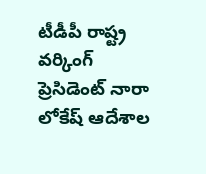టీడీపీ రాష్ట్ర వర్కింగ్ ప్రెసిడెంట్ నారా లోకేష్ ఆదేశాల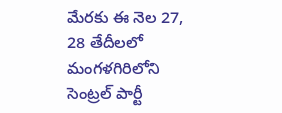మేరకు ఈ నెల 27, 28 తేదీలలో మంగళగిరిలోని సెంట్రల్ పార్టీ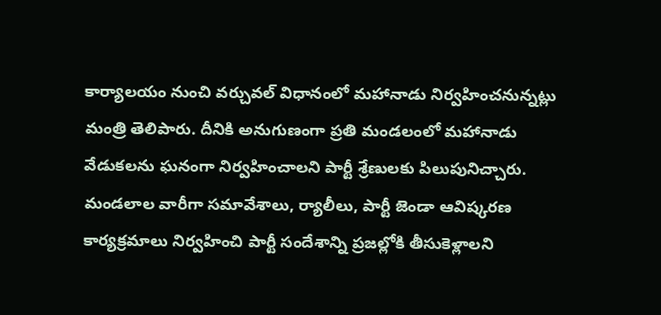కార్యాలయం నుంచి వర్చువల్ విధానంలో మహానాడు నిర్వహించనున్నట్లు మంత్రి తెలిపారు. దీనికి అనుగుణంగా ప్రతి మండలంలో మహానాడు వేడుకలను ఘనంగా నిర్వహించాలని పార్టీ శ్రేణులకు పిలుపునిచ్చారు. మండలాల వారీగా సమావేశాలు, ర్యాలీలు, పార్టీ జెండా ఆవిష్కరణ కార్యక్రమాలు నిర్వహించి పార్టీ సందేశాన్ని ప్రజల్లోకి తీసుకెళ్లాలని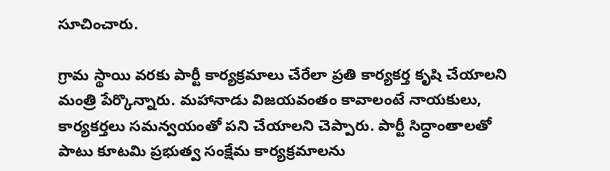సూచించారు.

గ్రామ స్థాయి వరకు పార్టీ కార్యక్రమాలు చేరేలా ప్రతి కార్యకర్త కృషి చేయాలని మంత్రి పేర్కొన్నారు. మహానాడు విజయవంతం కావాలంటే నాయకులు, కార్యకర్తలు సమన్వయంతో పని చేయాలని చెప్పారు. పార్టీ సిద్ధాంతాలతో పాటు కూటమి ప్రభుత్వ సంక్షేమ కార్యక్రమాలను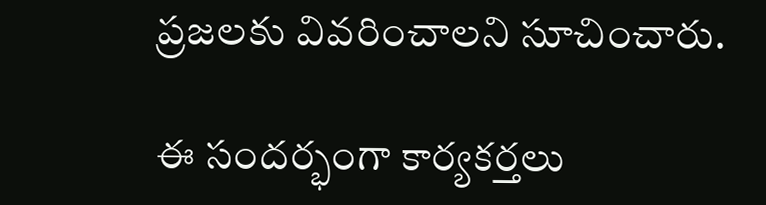ప్రజలకు వివరించాలని సూచించారు.

ఈ సందర్భంగా కార్యకర్తలు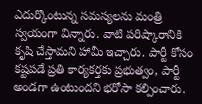ఎదుర్కొంటున్న సమస్యలను మంత్రి స్వయంగా విన్నారు. వాటి పరిష్కారానికి కృషి చేస్తామని హామీ ఇచ్చారు. పార్టీ కోసం కష్టపడే ప్రతి కార్యకర్తకు ప్రభుత్వం, పార్టీ అండగా ఉంటుందని భరోసా కల్పించారు.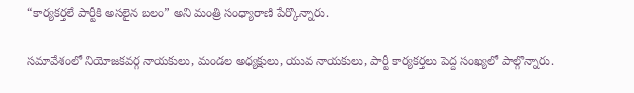“కార్యకర్తలే పార్టీకి అసలైన బలం” అని మంత్రి సంధ్యారాణి పేర్కొన్నారు.

సమావేశంలో నియోజకవర్గ నాయకులు, మండల అధ్యక్షులు, యువ నాయకులు, పార్టీ కార్యకర్తలు పెద్ద సంఖ్యలో పాల్గొన్నారు.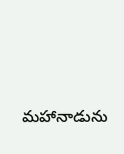మహానాడును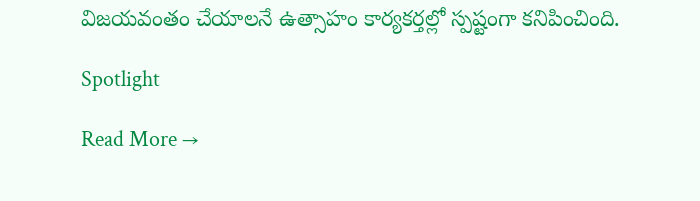విజయవంతం చేయాలనే ఉత్సాహం కార్యకర్తల్లో స్పష్టంగా కనిపించింది.

Spotlight

Read More →